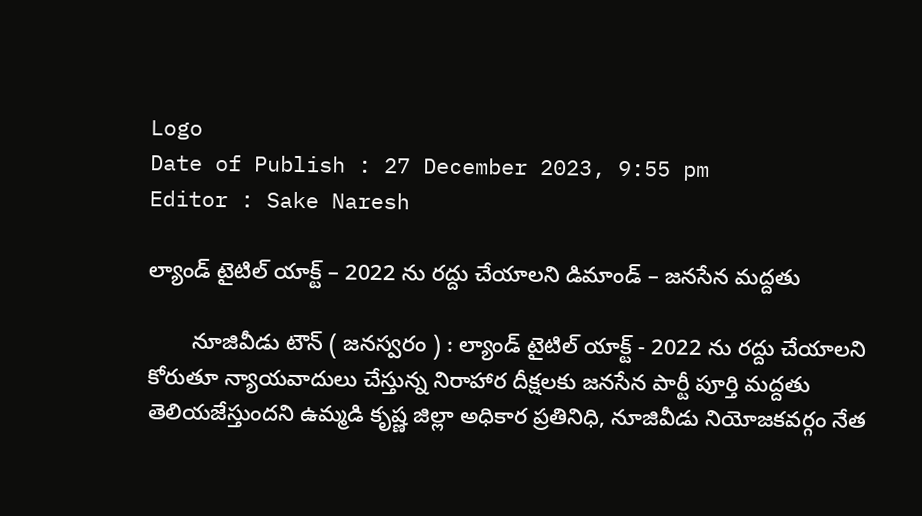Logo
Date of Publish : 27 December 2023, 9:55 pm
Editor : Sake Naresh

ల్యాండ్ టైటిల్ యాక్ట్ – 2022 ను రద్దు చేయాలని డిమాండ్ – జనసేన మద్దతు

       నూజివీడు టౌన్ ( జనస్వరం ) : ల్యాండ్ టైటిల్ యాక్ట్ - 2022 ను రద్దు చేయాలని కోరుతూ న్యాయవాదులు చేస్తున్న నిరాహార దీక్షలకు జనసేన పార్టీ పూర్తి మద్దతు తెలియజేస్తుందని ఉమ్మడి కృష్ణ జిల్లా అధికార ప్రతినిధి, నూజివీడు నియోజకవర్గం నేత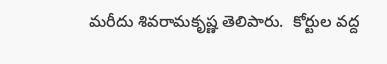మరీదు శివరామకృష్ణ తెలిపారు.  కోర్టుల వద్ద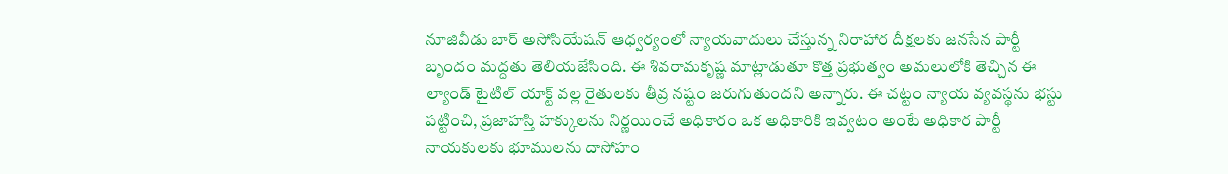నూజివీడు బార్ అసోసియేషన్ ఆధ్వర్యంలో న్యాయవాదులు చేస్తున్న నిరాహార దీక్షలకు జనసేన పార్టీ బృందం మద్దతు తెలియజేసింది. ఈ శివరామకృష్ణ మాట్లాడుతూ కొత్త ప్రభుత్వం అమలులోకి తెచ్చిన ఈ ల్యాండ్ టైటిల్ యాక్ట్ వల్ల రైతులకు తీవ్ర నష్టం జరుగుతుందని అన్నారు. ఈ చట్టం న్యాయ వ్యవస్థను భస్టు పట్టించి, ప్రజాహస్తి హక్కులను నిర్ణయించే అధికారం ఒక అధికారికి ఇవ్వటం అంటే అధికార పార్టీ నాయకులకు భూములను దాసోహం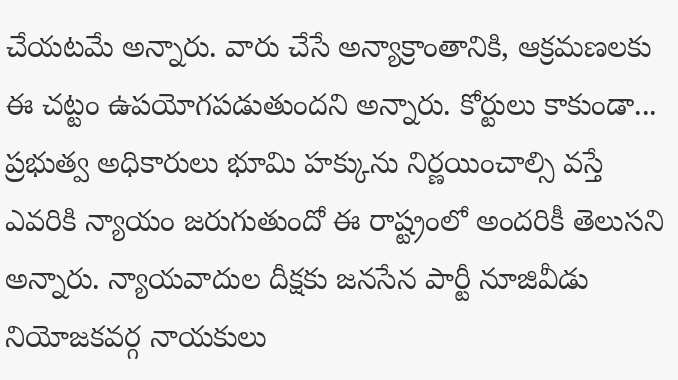చేయటమే అన్నారు. వారు చేసే అన్యాక్రాంతానికి, ఆక్రమణలకు ఈ చట్టం ఉపయోగపడుతుందని అన్నారు. కోర్టులు కాకుండా... ప్రభుత్వ అధికారులు భూమి హక్కును నిర్ణయించాల్సి వస్తే ఎవరికి న్యాయం జరుగుతుందో ఈ రాష్ట్రంలో అందరికీ తెలుసని అన్నారు. న్యాయవాదుల దీక్షకు జనసేన పార్టీ నూజివీడు నియోజకవర్గ నాయకులు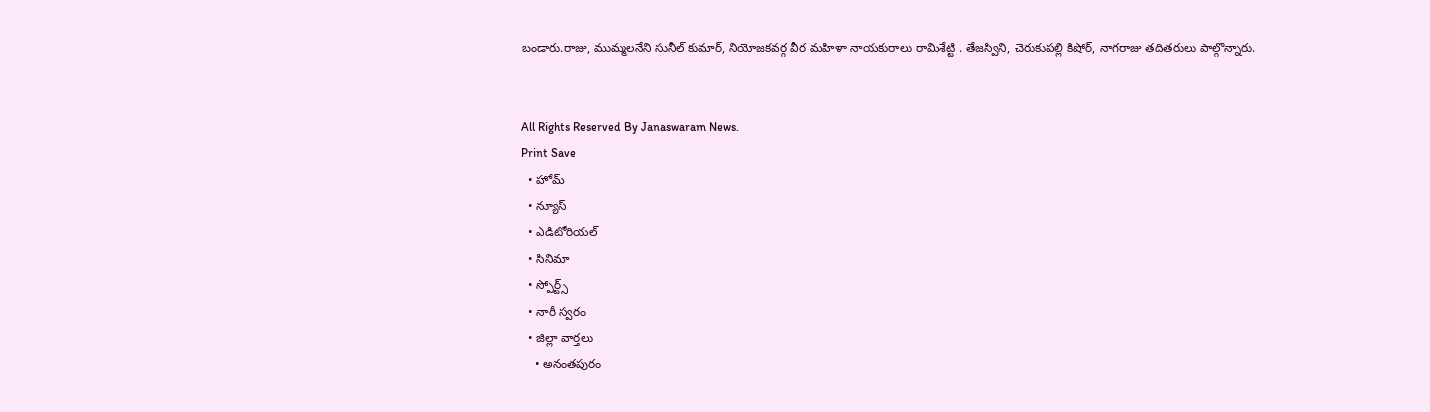బండారు.రాజు, ముమ్మలనేని సునీల్ కుమార్, నియోజకవర్గ వీర మహిళా నాయకురాలు రామిశేట్టి . తేజస్విని, చెరుకుపల్లి కిషోర్, నాగరాజు తదితరులు పాల్గొన్నారు.


All Rights Reserved By Janaswaram News.
Print Save
  • హోమ్
  • న్యూస్
  • ఎడిటోరియల్
  • సినిమా
  • స్పోర్ట్స్
  • నారీ స్వరం
  • జిల్లా వార్తలు
    • అనంతపురం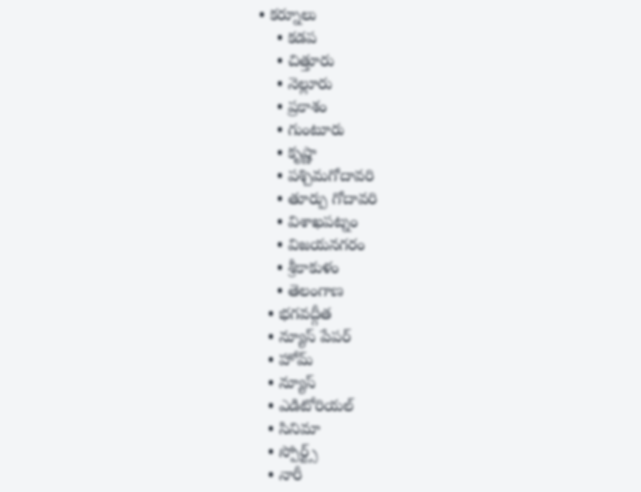• కర్నూలు
    • కడప
    • చిత్తూరు
    • నెల్లూరు
    • ప్రకాశం
    • గుంటూరు
    • కృష్ణా
    • పశ్చిమగోదావరి
    • తూర్పు గోదావరి
    • విశాఖపట్నం
    • విజయనగరం
    • శ్రీకాకుళం
    • తెలంగాణ
  • భగవద్గీత
  • న్యూస్ పేపర్
  • హోమ్
  • న్యూస్
  • ఎడిటోరియల్
  • సినిమా
  • స్పోర్ట్స్
  • నారీ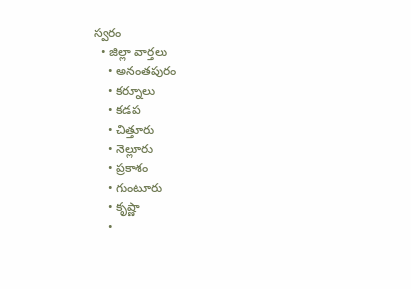స్వరం
  • జిల్లా వార్తలు
    • అనంతపురం
    • కర్నూలు
    • కడప
    • చిత్తూరు
    • నెల్లూరు
    • ప్రకాశం
    • గుంటూరు
    • కృష్ణా
    •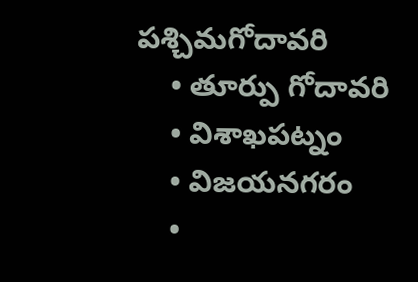పశ్చిమగోదావరి
    • తూర్పు గోదావరి
    • విశాఖపట్నం
    • విజయనగరం
    •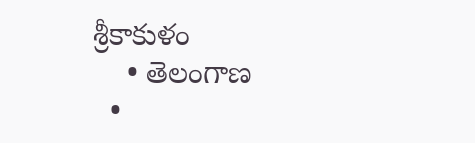శ్రీకాకుళం
    • తెలంగాణ
  •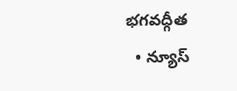భగవద్గీత
  • న్యూస్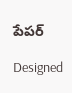పేపర్

Designed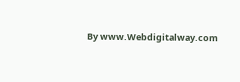By www.Webdigitalway.com